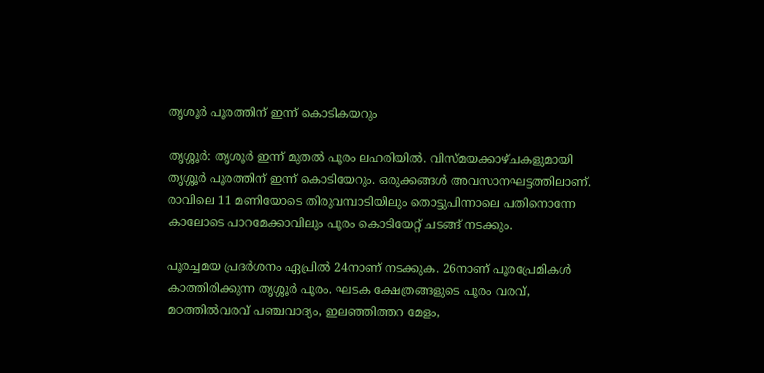തൃശൂര്‍ പൂരത്തിന് ഇന്ന് കൊടികയറും

തൃശ്ശൂര്‍: തൃശൂര്‍ ഇന്ന് മുതല്‍ പൂരം ലഹരിയില്‍. വിസ്മയക്കാഴ്ചകളുമായി തൃശ്ശൂര്‍ പൂരത്തിന് ഇന്ന് കൊടിയേറും. ഒരുക്കങ്ങള്‍ അവസാനഘട്ടത്തിലാണ്. രാവിലെ 11 മണിയോടെ തിരുവമ്പാടിയിലും തൊട്ടുപിന്നാലെ പതിനൊന്നേ കാലോടെ പാറമേക്കാവിലും പൂരം കൊടിയേറ്റ് ചടങ്ങ് നടക്കും.

പൂരച്ചമയ പ്രദര്‍ശനം ഏപ്രില്‍ 24നാണ് നടക്കുക. 26നാണ് പൂരപ്രേമികള്‍ കാത്തിരിക്കുന്ന തൃശ്ശൂര്‍ പൂരം. ഘടക ക്ഷേത്രങ്ങളുടെ പൂരം വരവ്, മഠത്തില്‍വരവ് പഞ്ചവാദ്യം, ഇലഞ്ഞിത്തറ മേളം,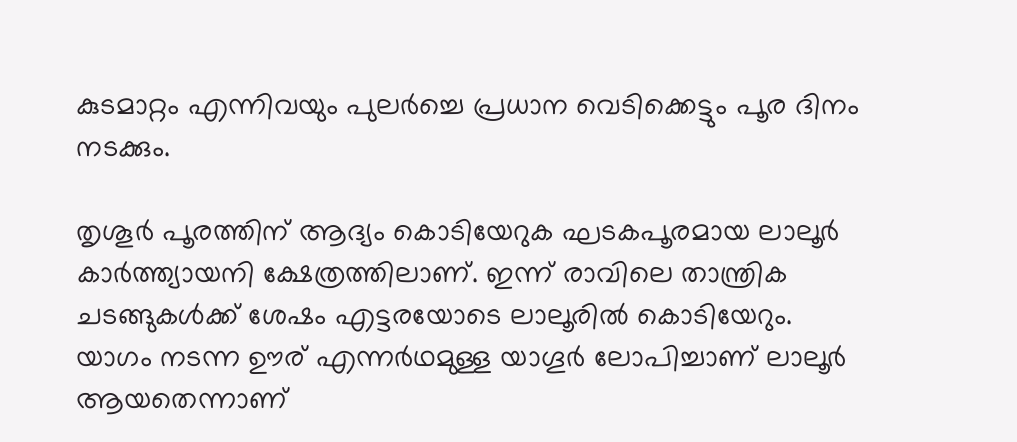കുടമാറ്റം എന്നിവയും പുലര്‍ച്ചെ പ്രധാന വെടിക്കെട്ടും പൂര ദിനം നടക്കും.

തൃശൂര്‍ പൂരത്തിന് ആദ്യം കൊടിയേറുക ഘടകപൂരമായ ലാലൂര്‍ കാര്‍ത്ത്യായനി ക്ഷേത്രത്തിലാണ്. ഇന്ന് രാവിലെ താന്ത്രിക ചടങ്ങുകള്‍ക്ക് ശേഷം എട്ടരയോടെ ലാലൂരില്‍ കൊടിയേറും. യാഗം നടന്ന ഊര് എന്നര്‍ഥമുള്ള യാഗൂര്‍ ലോപിച്ചാണ് ലാലൂര്‍ ആയതെന്നാണ്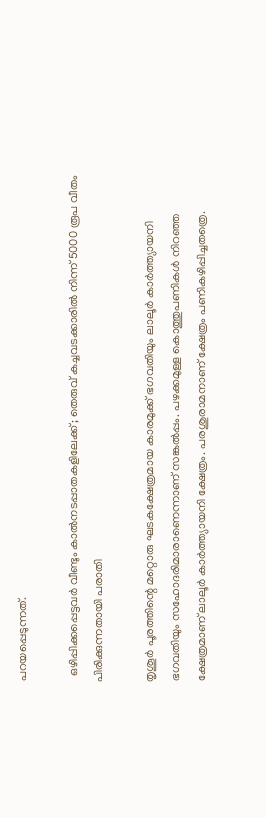പറയപ്പെടുന്നത്.

  ഒഴിപ്പിക്കപ്പെട്ടവർ വീണ്ടും കാൽനടപ്പാതകളിലേക്ക്; തെരുവ് കച്ചവടക്കാരിൽ നിന്ന് 5000 രൂപ വീതം പിരിക്കുന്നതായി പരാതി

തൃശൂര്‍ പൂരത്തിന്റെ മറ്റൊരു ഘടകക്ഷേത്രമായ കാരമുക്ക് ഭഗവതിയും ലാലൂര്‍ കാര്‍ത്ത്യായനി ഭഗവതിയും സഹോദരിമാരാണെന്നാണ് സങ്കല്‍പ്പം. പഴക്കമുള്ള കൊത്തുപണികള്‍ നിറഞ്ഞ ക്ഷേത്രമാണ് ലാലൂര്‍ കാര്‍ത്ത്യായനി ക്ഷേത്രം. പരശുരാമനാണ് ക്ഷേത്രം പണികഴിപ്പിച്ചതത്രെ.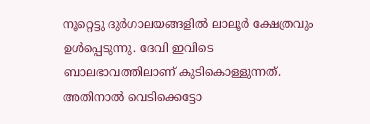നൂറ്റെട്ടു ദുര്‍ഗാലയങ്ങളില്‍ ലാലൂര്‍ ക്ഷേത്രവും ഉള്‍പ്പെടുന്നു. ദേവി ഇവിടെ ബാലഭാവത്തിലാണ് കുടികൊള്ളുന്നത്. അതിനാല്‍ വെടിക്കെട്ടോ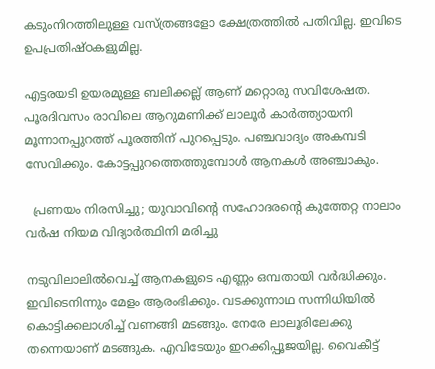കടുംനിറത്തിലുള്ള വസ്ത്രങ്ങളോ ക്ഷേത്രത്തില്‍ പതിവില്ല. ഇവിടെ ഉപപ്രതിഷ്ഠകളുമില്ല.

എട്ടരയടി ഉയരമുള്ള ബലിക്കല്ല് ആണ് മറ്റൊരു സവിശേഷത. പൂരദിവസം രാവിലെ ആറുമണിക്ക് ലാലൂര്‍ കാര്‍ത്ത്യായനി മൂന്നാനപ്പുറത്ത് പൂരത്തിന് പുറപ്പെടും. പഞ്ചവാദ്യം അകമ്പടി സേവിക്കും. കോട്ടപ്പുറത്തെത്തുമ്പോള്‍ ആനകള്‍ അഞ്ചാകും.

  പ്രണയം നിരസിച്ചു; യുവാവിന്റെ സഹോദരന്റെ കുത്തേറ്റ നാലാം വർഷ നിയമ വിദ്യാർത്ഥിനി മരിച്ചു

നടുവിലാലില്‍വെച്ച് ആനകളുടെ എണ്ണം ഒമ്പതായി വര്‍ദ്ധിക്കും. ഇവിടെനിന്നും മേളം ആരംഭിക്കും. വടക്കുന്നാഥ സന്നിധിയില്‍ കൊട്ടിക്കലാശിച്ച് വണങ്ങി മടങ്ങും. നേരേ ലാലൂരിലേക്കു തന്നെയാണ് മടങ്ങുക. എവിടേയും ഇറക്കിപ്പൂജയില്ല. വൈകീട്ട്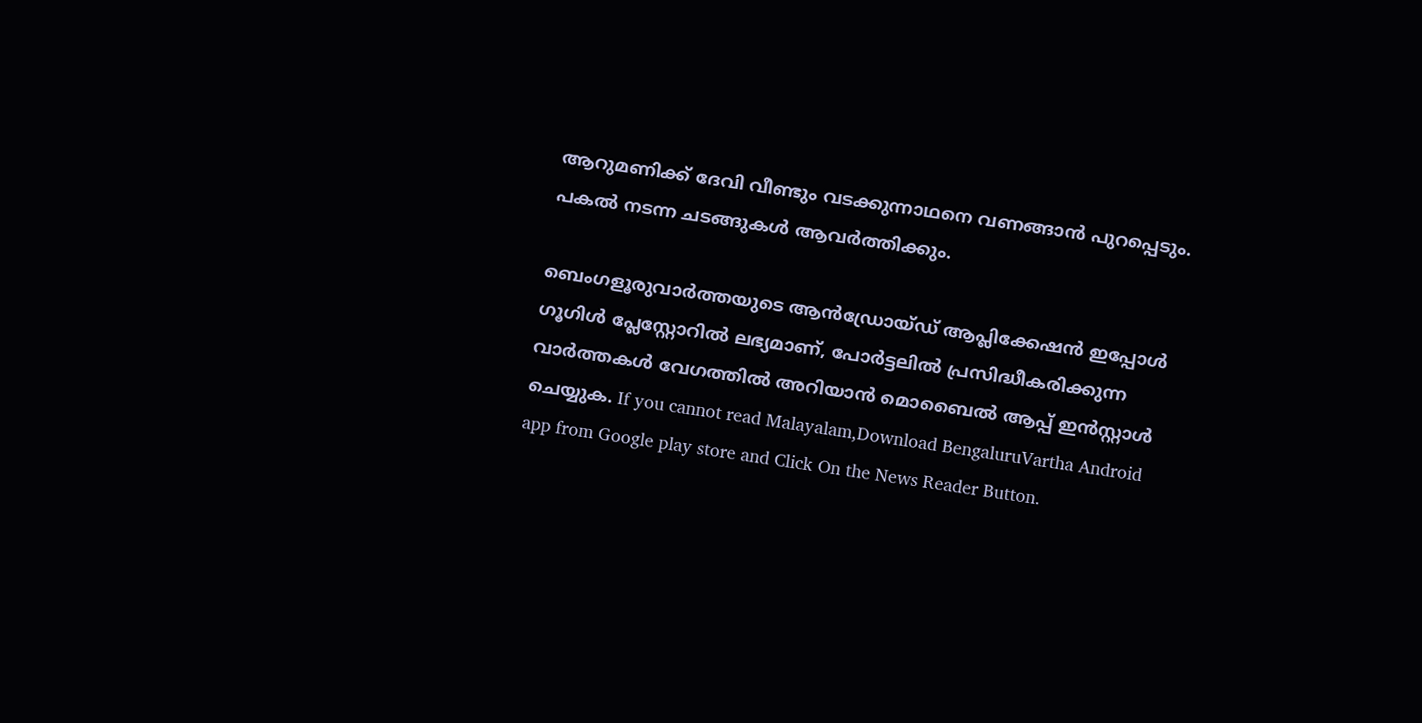ആറുമണിക്ക് ദേവി വീണ്ടും വടക്കുന്നാഥനെ വണങ്ങാന്‍ പുറപ്പെടും. പകല്‍ നടന്ന ചടങ്ങുകള്‍ ആവര്‍ത്തിക്കും.

ബെംഗളൂരുവാർത്തയുടെ ആൻഡ്രോയ്ഡ് ആപ്ലിക്കേഷൻ ഇപ്പോൾ ഗൂഗിൾ പ്ലേസ്റ്റോറിൽ ലഭ്യമാണ്, പോർട്ടലിൽ പ്രസിദ്ധീകരിക്കുന്ന വാർത്തകൾ വേഗത്തിൽ അറിയാൻ മൊബൈൽ ആപ്പ് ഇൻസ്റ്റാൾ ചെയ്യുക. If you cannot read Malayalam,Download BengaluruVartha Android app from Google play store and Click On the News Reader Button.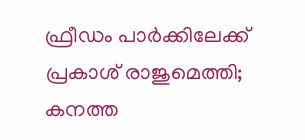ഫ്രീഡം പാർക്കിലേക്ക് പ്രകാശ് രാജുമെത്തി; കനത്ത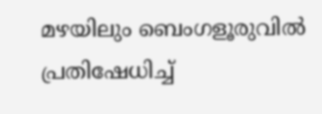മഴയിലും ബെംഗളൂരുവിൽ പ്രതിഷേധിച്ച്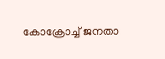കോക്രോച്ച് ജനതാ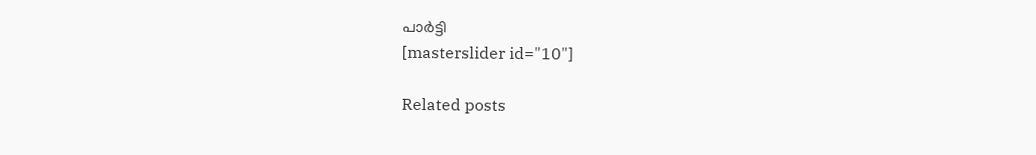പാർട്ടി
[masterslider id="10"]

Related posts